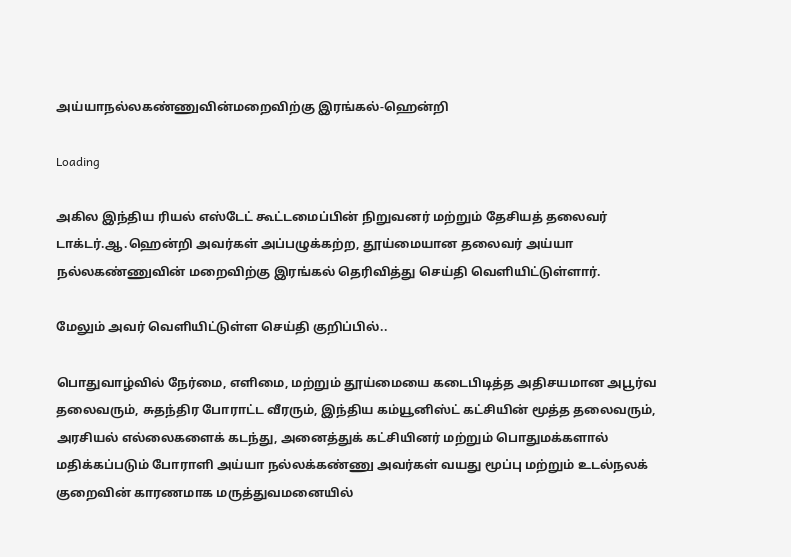அய்யாநல்லகண்ணுவின்மறைவிற்கு இரங்கல்-ஹென்றி

Loading

அகில இந்திய ரியல் எஸ்டேட் கூட்டமைப்பின் நிறுவனர் மற்றும் தேசியத் தலைவர் டாக்டர்.ஆ.ஹென்றி அவர்கள் அப்பழுக்கற்ற, தூய்மையான தலைவர் அய்யா நல்லகண்ணுவின் மறைவிற்கு இரங்கல் தெரிவித்து செய்தி வெளியிட்டுள்ளார்.

மேலும் அவர் வெளியிட்டுள்ள செய்தி குறிப்பில்..

பொதுவாழ்வில் நேர்மை, எளிமை, மற்றும் தூய்மையை கடைபிடித்த அதிசயமான அபூர்வ தலைவரும், சுதந்திர போராட்ட வீரரும், இந்திய கம்யூனிஸ்ட் கட்சியின் மூத்த தலைவரும், அரசியல் எல்லைகளைக் கடந்து, அனைத்துக் கட்சியினர் மற்றும் பொதுமக்களால் மதிக்கப்படும் போராளி அய்யா நல்லக்கண்ணு அவர்கள் வயது மூப்பு மற்றும் உடல்நலக் குறைவின் காரணமாக மருத்துவமனையில்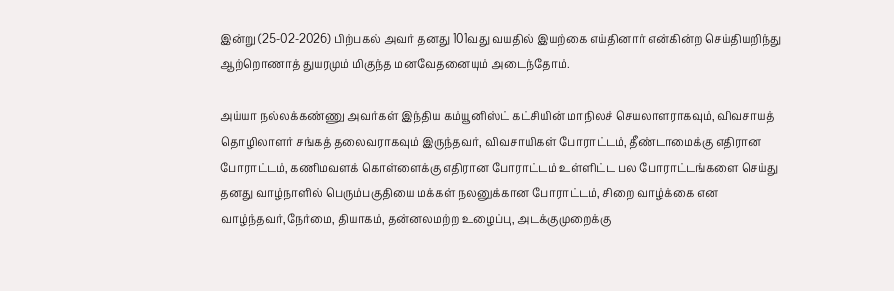இன்று (25-02-2026) பிற்பகல் அவர் தனது 101வது வயதில் இயற்கை எய்தினார் என்கின்ற செய்தியறிந்து ஆற்றொணாத் துயரமும் மிகுந்த மனவேதனையும் அடைந்தோம்.

அய்யா நல்லக்கண்ணு அவர்கள் இந்திய கம்யூனிஸ்ட் கட்சியின் மாநிலச் செயலாளராகவும், விவசாயத் தொழிலாளர் சங்கத் தலைவராகவும் இருந்தவர், விவசாயிகள் போராட்டம், தீண்டாமைக்கு எதிரான போராட்டம், கணிமவளக் கொள்ளைக்கு எதிரான போராட்டம் உள்ளிட்ட பல போராட்டங்களை செய்து தனது வாழ்நாளில் பெரும்பகுதியை மக்கள் நலனுக்கான போராட்டம், சிறை வாழ்க்கை என வாழ்ந்தவர்,நேர்மை, தியாகம், தன்னலமற்ற உழைப்பு, அடக்குமுறைக்கு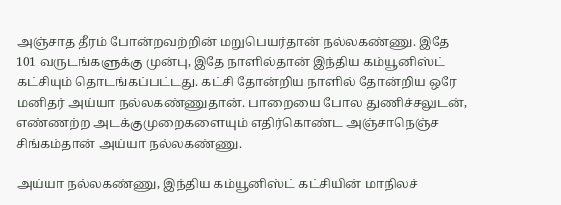அஞ்சாத தீரம் போன்றவற்றின் மறுபெயர்தான் நல்லகண்ணு. இதே 101 வருடங்களுக்கு முன்பு, இதே நாளில்தான் இந்திய கம்யூனிஸ்ட் கட்சியும் தொடங்கப்பட்டது. கட்சி தோன்றிய நாளில் தோன்றிய ஒரே மனிதர் அய்யா நல்லகண்ணுதான். பாறையை போல துணிச்சலுடன், எண்ணற்ற அடக்குமுறைகளையும் எதிர்கொண்ட அஞ்சாநெஞ்ச சிங்கம்தான் அய்யா நல்லகண்ணு.

அய்யா நல்லகண்ணு, இந்திய கம்யூனிஸ்ட் கட்சியின் மாநிலச்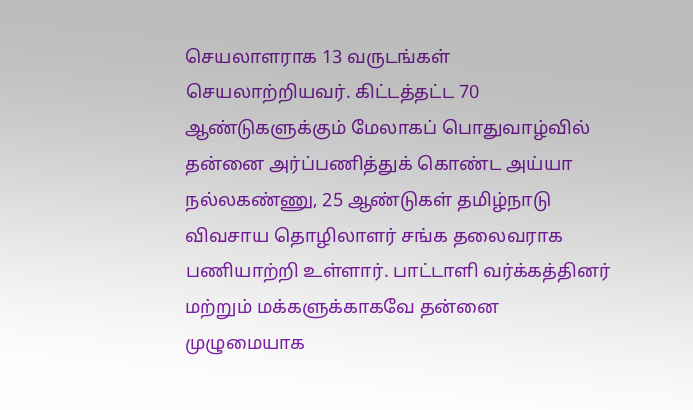செயலாளராக 13 வருடங்கள் செயலாற்றியவர். கிட்டத்தட்ட 70 ஆண்டுகளுக்கும் மேலாகப் பொதுவாழ்வில் தன்னை அர்ப்பணித்துக் கொண்ட அய்யா நல்லகண்ணு, 25 ஆண்டுகள் தமிழ்நாடு விவசாய தொழிலாளர் சங்க தலைவராக பணியாற்றி உள்ளார். பாட்டாளி வர்க்கத்தினர் மற்றும் மக்களுக்காகவே தன்னை முழுமையாக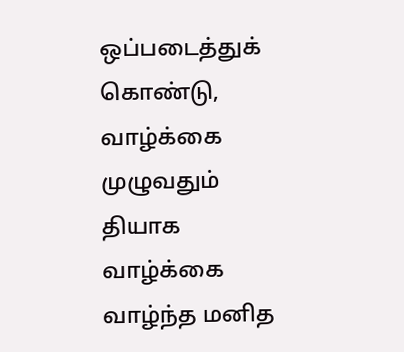ஒப்படைத்துக் கொண்டு, வாழ்க்கை முழுவதும் தியாக வாழ்க்கை வாழ்ந்த மனித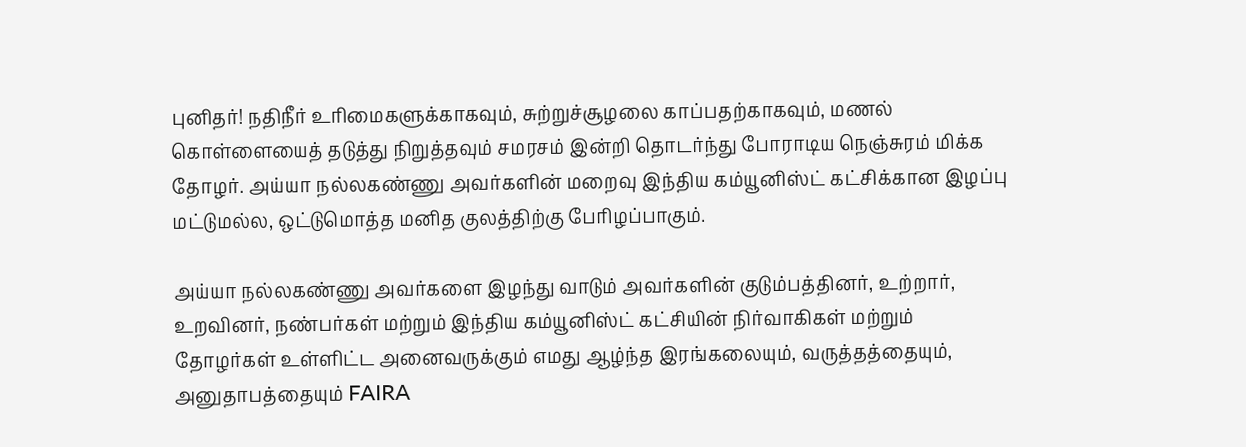புனிதர்! நதிநீர் உரிமைகளுக்காகவும், சுற்றுச்சூழலை காப்பதற்காகவும், மணல் கொள்ளையைத் தடுத்து நிறுத்தவும் சமரசம் இன்றி தொடர்ந்து போராடிய நெஞ்சுரம் மிக்க தோழர். அய்யா நல்லகண்ணு அவர்களின் மறைவு இந்திய கம்யூனிஸ்ட் கட்சிக்கான இழப்பு மட்டுமல்ல, ஒட்டுமொத்த மனித குலத்திற்கு பேரிழப்பாகும்.

அய்யா நல்லகண்ணு அவர்களை இழந்து வாடும் அவர்களின் குடும்பத்தினர், உற்றார், உறவினர், நண்பர்கள் மற்றும் இந்திய கம்யூனிஸ்ட் கட்சியின் நிர்வாகிகள் மற்றும் தோழர்கள் உள்ளிட்ட அனைவருக்கும் எமது ஆழ்ந்த இரங்கலையும், வருத்தத்தையும், அனுதாபத்தையும் FAIRA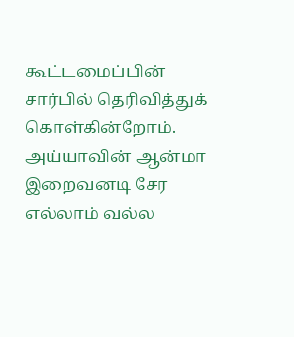கூட்டமைப்பின் சார்பில் தெரிவித்துக் கொள்கின்றோம். அய்யாவின் ஆன்மா இறைவனடி சேர எல்லாம் வல்ல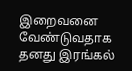இறைவனை வேண்டுவதாக தனது இரங்கல்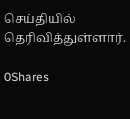செய்தியில் தெரிவித்துள்ளார்.

0Shares